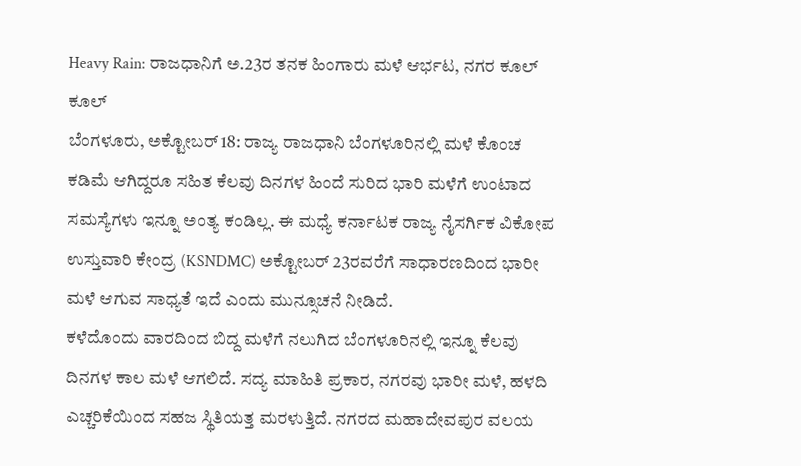Heavy Rain: ರಾಜಧಾನಿಗೆ ಅ.23ರ ತನಕ ಹಿಂಗಾರು ಮಳೆ ಆರ್ಭಟ, ನಗರ ಕೂಲ್ ಕೂಲ್
ಬೆಂಗಳೂರು, ಅಕ್ಟೋಬರ್ 18: ರಾಜ್ಯ ರಾಜಧಾನಿ ಬೆಂಗಳೂರಿನಲ್ಲಿ ಮಳೆ ಕೊಂಚ ಕಡಿಮೆ ಆಗಿದ್ದರೂ ಸಹಿತ ಕೆಲವು ದಿನಗಳ ಹಿಂದೆ ಸುರಿದ ಭಾರಿ ಮಳೆಗೆ ಉಂಟಾದ ಸಮಸ್ಯೆಗಳು ಇನ್ನೂ ಅಂತ್ಯ ಕಂಡಿಲ್ಲ. ಈ ಮಧ್ಯೆ ಕರ್ನಾಟಕ ರಾಜ್ಯ ನೈಸರ್ಗಿಕ ವಿಕೋಪ ಉಸ್ತುವಾರಿ ಕೇಂದ್ರ (KSNDMC) ಅಕ್ಟೋಬರ್ 23ರವರೆಗೆ ಸಾಧಾರಣದಿಂದ ಭಾರೀ ಮಳೆ ಆಗುವ ಸಾಧ್ಯತೆ ಇದೆ ಎಂದು ಮುನ್ಸೂಚನೆ ನೀಡಿದೆ.
ಕಳೆದೊಂದು ವಾರದಿಂದ ಬಿದ್ದ ಮಳೆಗೆ ನಲುಗಿದ ಬೆಂಗಳೂರಿನಲ್ಲಿ ಇನ್ನೂ ಕೆಲವು ದಿನಗಳ ಕಾಲ ಮಳೆ ಆಗಲಿದೆ. ಸದ್ಯ ಮಾಹಿತಿ ಪ್ರಕಾರ, ನಗರವು ಭಾರೀ ಮಳೆ, ಹಳದಿ ಎಚ್ಚರಿಕೆಯಿಂದ ಸಹಜ ಸ್ಥಿತಿಯತ್ತ ಮರಳುತ್ತಿದೆ. ನಗರದ ಮಹಾದೇವಪುರ ವಲಯ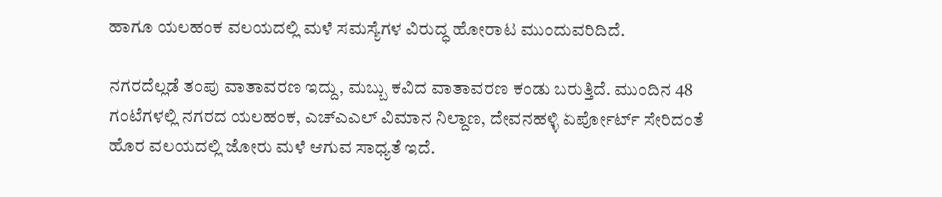ಹಾಗೂ ಯಲಹಂಕ ವಲಯದಲ್ಲಿ ಮಳೆ ಸಮಸ್ಯೆಗಳ ವಿರುದ್ಧ ಹೋರಾಟ ಮುಂದುವರಿದಿದೆ.

ನಗರದೆಲ್ಲಡೆ ತಂಪು ವಾತಾವರಣ ಇದ್ದು, ಮಬ್ಬು ಕವಿದ ವಾತಾವರಣ ಕಂಡು ಬರುತ್ತಿದೆ. ಮುಂದಿನ 48 ಗಂಟೆಗಳಲ್ಲಿ ನಗರದ ಯಲಹಂಕ, ಎಚ್ಎಎಲ್ ವಿಮಾನ ನಿಲ್ದಾಣ, ದೇವನಹಳ್ಳಿ ಏರ್ಪೋರ್ಟ್ ಸೇರಿದಂತೆ ಹೊರ ವಲಯದಲ್ಲಿ ಜೋರು ಮಳೆ ಆಗುವ ಸಾಧ್ಯತೆ ಇದೆ.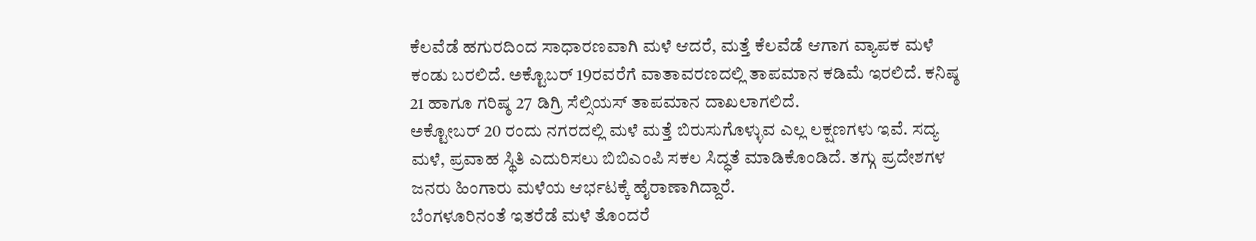ಕೆಲವೆಡೆ ಹಗುರದಿಂದ ಸಾಧಾರಣವಾಗಿ ಮಳೆ ಆದರೆ, ಮತ್ತೆ ಕೆಲವೆಡೆ ಆಗಾಗ ವ್ಯಾಪಕ ಮಳೆ ಕಂಡು ಬರಲಿದೆ. ಅಕ್ಟೊಬರ್ 19ರವರೆಗೆ ವಾತಾವರಣದಲ್ಲಿ ತಾಪಮಾನ ಕಡಿಮೆ ಇರಲಿದೆ. ಕನಿಷ್ಠ 21 ಹಾಗೂ ಗರಿಷ್ಠ 27 ಡಿಗ್ರಿ ಸೆಲ್ಸಿಯಸ್ ತಾಪಮಾನ ದಾಖಲಾಗಲಿದೆ.
ಅಕ್ಟೋಬರ್ 20 ರಂದು ನಗರದಲ್ಲಿ ಮಳೆ ಮತ್ತೆ ಬಿರುಸುಗೊಳ್ಳುವ ಎಲ್ಲ ಲಕ್ಷಣಗಳು ಇವೆ. ಸದ್ಯ ಮಳೆ, ಪ್ರವಾಹ ಸ್ಥಿತಿ ಎದುರಿಸಲು ಬಿಬಿಎಂಪಿ ಸಕಲ ಸಿದ್ಧತೆ ಮಾಡಿಕೊಂಡಿದೆ. ತಗ್ಗು ಪ್ರದೇಶಗಳ ಜನರು ಹಿಂಗಾರು ಮಳೆಯ ಆರ್ಭಟಕ್ಕೆ ಹೈರಾಣಾಗಿದ್ದಾರೆ.
ಬೆಂಗಳೂರಿನಂತೆ ಇತರೆಡೆ ಮಳೆ ತೊಂದರೆ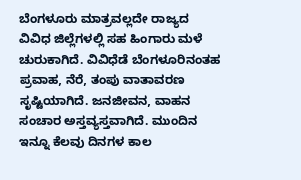ಬೆಂಗಳೂರು ಮಾತ್ರವಲ್ಲದೇ ರಾಜ್ಯದ ವಿವಿಧ ಜಿಲ್ಲೆಗಳಲ್ಲಿ ಸಹ ಹಿಂಗಾರು ಮಳೆ ಚುರುಕಾಗಿದೆ. ವಿವಿಧೆಡೆ ಬೆಂಗಳೂರಿನಂತಹ ಪ್ರವಾಹ, ನೆರೆ, ತಂಪು ವಾತಾವರಣ ಸೃಷ್ಟಿಯಾಗಿದೆ. ಜನಜೀವನ, ವಾಹನ ಸಂಚಾರ ಅಸ್ತವ್ಯಸ್ತವಾಗಿದೆ. ಮುಂದಿನ ಇನ್ನೂ ಕೆಲವು ದಿನಗಳ ಕಾಲ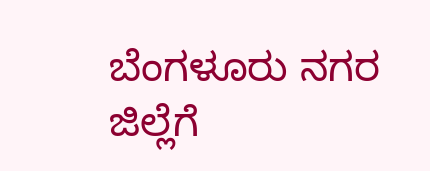ಬೆಂಗಳೂರು ನಗರ ಜಿಲ್ಲೆಗೆ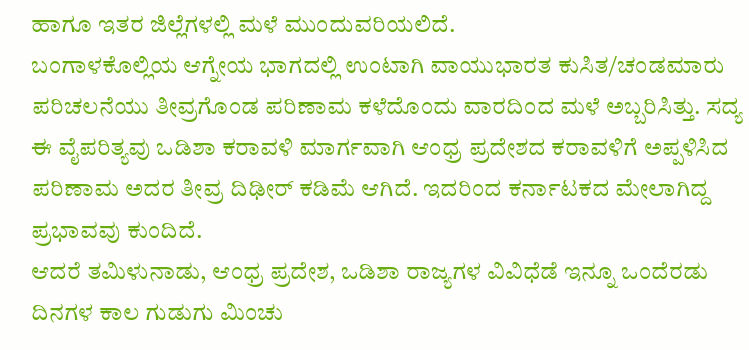ಹಾಗೂ ಇತರ ಜಿಲ್ಲೆಗಳಲ್ಲಿ ಮಳೆ ಮುಂದುವರಿಯಲಿದೆ.
ಬಂಗಾಳಕೊಲ್ಲಿಯ ಆಗ್ನೇಯ ಭಾಗದಲ್ಲಿ ಉಂಟಾಗಿ ವಾಯುಭಾರತ ಕುಸಿತ/ಚಂಡಮಾರು ಪರಿಚಲನೆಯು ತೀವ್ರಗೊಂಡ ಪರಿಣಾಮ ಕಳೆದೊಂದು ವಾರದಿಂದ ಮಳೆ ಅಬ್ಬರಿಸಿತ್ತು. ಸದ್ಯ ಈ ವೈಪರಿತ್ಯವು ಒಡಿಶಾ ಕರಾವಳಿ ಮಾರ್ಗವಾಗಿ ಆಂಧ್ರ ಪ್ರದೇಶದ ಕರಾವಳಿಗೆ ಅಪ್ಪಳಿಸಿದ ಪರಿಣಾಮ ಅದರ ತೀವ್ರ ದಿಢೀರ್ ಕಡಿಮೆ ಆಗಿದೆ. ಇದರಿಂದ ಕರ್ನಾಟಕದ ಮೇಲಾಗಿದ್ದ ಪ್ರಭಾವವು ಕುಂದಿದೆ.
ಆದರೆ ತಮಿಳುನಾಡು, ಆಂಧ್ರ ಪ್ರದೇಶ, ಒಡಿಶಾ ರಾಜ್ಯಗಳ ವಿವಿಧೆಡೆ ಇನ್ನೂ ಒಂದೆರಡು ದಿನಗಳ ಕಾಲ ಗುಡುಗು ಮಿಂಚು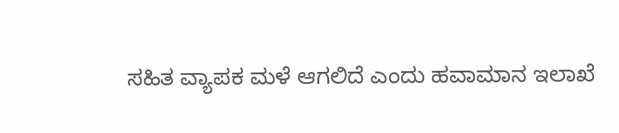ಸಹಿತ ವ್ಯಾಪಕ ಮಳೆ ಆಗಲಿದೆ ಎಂದು ಹವಾಮಾನ ಇಲಾಖೆ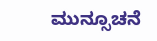ಮುನ್ಸೂಚನೆ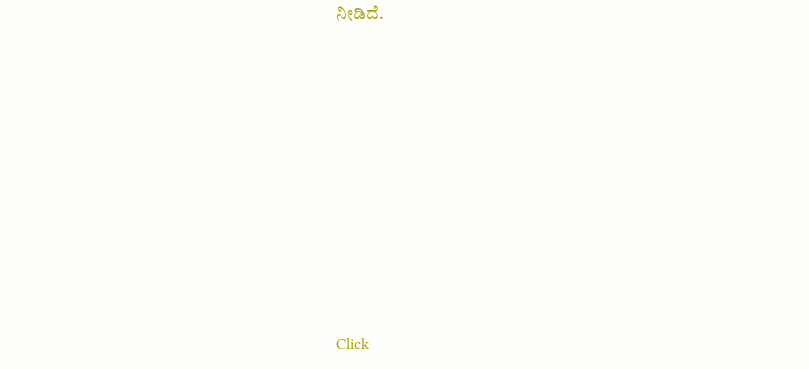ನೀಡಿದೆ.












Click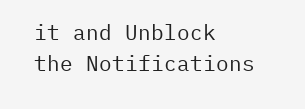it and Unblock the Notifications